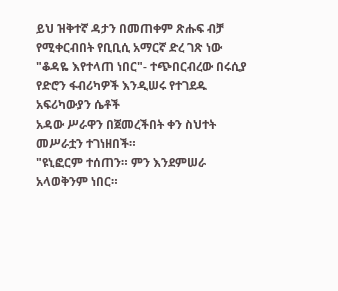ይህ ዝቅተኛ ዳታን በመጠቀም ጽሑፍ ብቻ የሚቀርብበት የቢቢሲ አማርኛ ድረ ገጽ ነው
"ቆዳዬ እየተላጠ ነበር"- ተጭበርብረው በሩሲያ የድሮን ፋብሪካዎች እንዲሠሩ የተገደዱ አፍሪካውያን ሴቶች
አዳው ሥራዋን በጀመረችበት ቀን ስህተት መሥራቷን ተገነዘበች።
"ዩኒፎርም ተሰጠን። ምን እንደምሠራ አላወቅንም ነበር።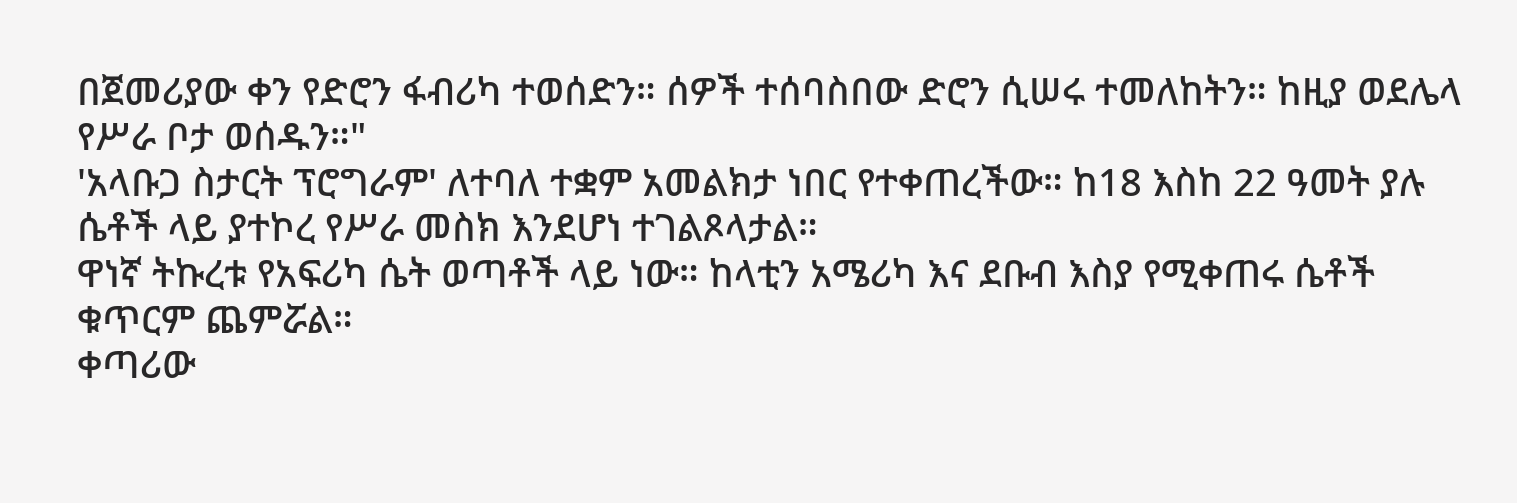በጀመሪያው ቀን የድሮን ፋብሪካ ተወሰድን። ሰዎች ተሰባስበው ድሮን ሲሠሩ ተመለከትን። ከዚያ ወደሌላ የሥራ ቦታ ወሰዱን።"
'አላቡጋ ስታርት ፕሮግራም' ለተባለ ተቋም አመልክታ ነበር የተቀጠረችው። ከ18 እስከ 22 ዓመት ያሉ ሴቶች ላይ ያተኮረ የሥራ መስክ እንደሆነ ተገልጾላታል።
ዋነኛ ትኩረቱ የአፍሪካ ሴት ወጣቶች ላይ ነው። ከላቲን አሜሪካ እና ደቡብ እስያ የሚቀጠሩ ሴቶች ቁጥርም ጨምሯል።
ቀጣሪው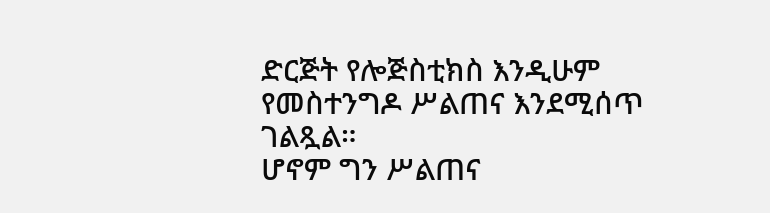ድርጅት የሎጅስቲክስ እንዲሁም የመስተንግዶ ሥልጠና እንደሚሰጥ ገልጿል።
ሆኖም ግን ሥልጠና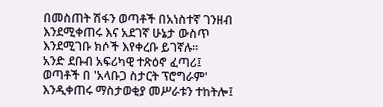በመስጠት ሽፋን ወጣቶች በአነስተኛ ገንዘብ እንደሚቀጠሩ እና አደገኛ ሁኔታ ውስጥ እንደሚገቡ ክሶች እየቀረቡ ይገኛሉ።
አንድ ደቡብ አፍሪካዊ ተጽዕኖ ፈጣሪ፤ ወጣቶች በ 'አላቡጋ ስታርት ፕሮግራም' እንዲቀጠሩ ማስታወቂያ መሥራቱን ተከትሎ፤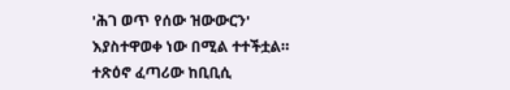'ሕገ ወጥ የሰው ዝውውርን' እያስተዋወቀ ነው በሚል ተተችቷል።
ተጽዕኖ ፈጣሪው ከቢቢሲ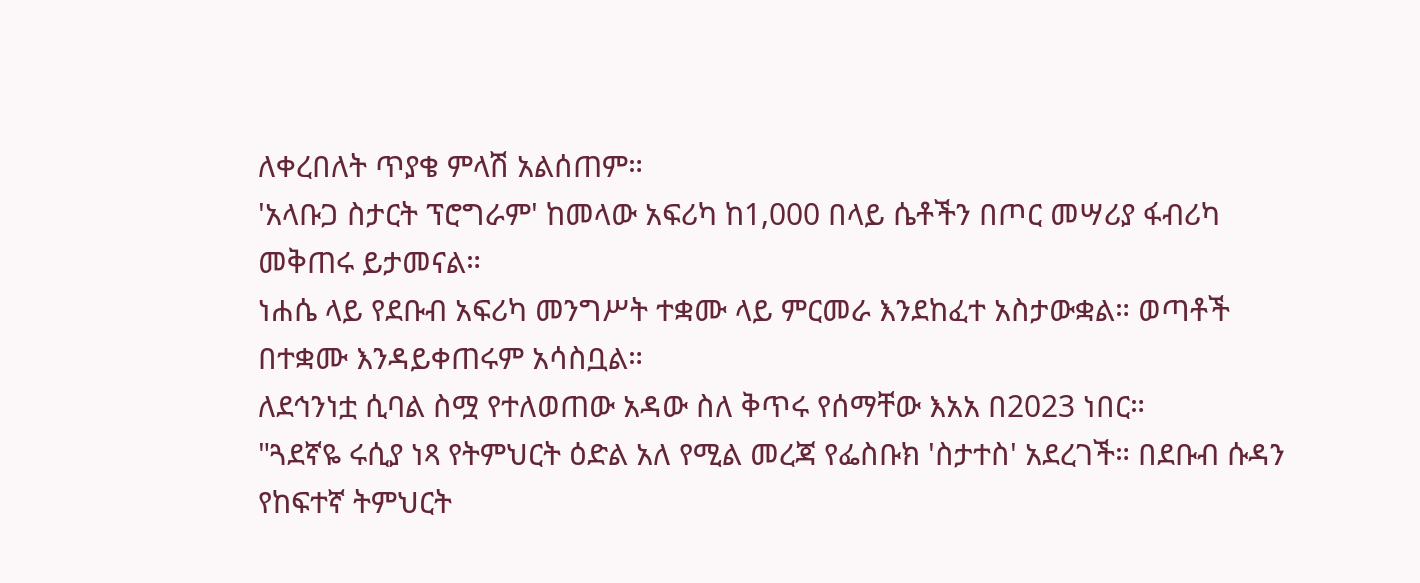ለቀረበለት ጥያቄ ምላሽ አልሰጠም።
'አላቡጋ ስታርት ፕሮግራም' ከመላው አፍሪካ ከ1,000 በላይ ሴቶችን በጦር መሣሪያ ፋብሪካ መቅጠሩ ይታመናል።
ነሐሴ ላይ የደቡብ አፍሪካ መንግሥት ተቋሙ ላይ ምርመራ እንደከፈተ አስታውቋል። ወጣቶች በተቋሙ እንዳይቀጠሩም አሳስቧል።
ለደኅንነቷ ሲባል ስሟ የተለወጠው አዳው ስለ ቅጥሩ የሰማቸው እአአ በ2023 ነበር።
"ጓደኛዬ ሩሲያ ነጻ የትምህርት ዕድል አለ የሚል መረጃ የፌስቡክ 'ስታተስ' አደረገች። በደቡብ ሱዳን የከፍተኛ ትምህርት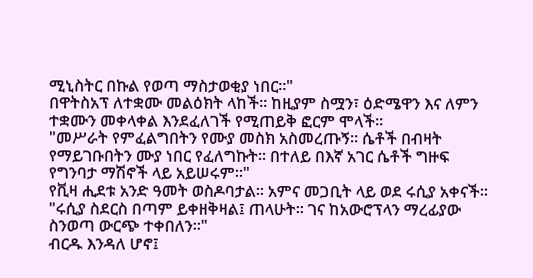ሚኒስትር በኩል የወጣ ማስታወቂያ ነበር።"
በዋትስአፕ ለተቋሙ መልዕክት ላከች። ከዚያም ስሟን፣ ዕድሜዋን እና ለምን ተቋሙን መቀላቀል እንደፈለገች የሚጠይቅ ፎርም ሞላች።
"መሥራት የምፈልግበትን የሙያ መስክ አስመረጡኝ። ሴቶች በብዛት የማይገቡበትን ሙያ ነበር የፈለግኩት። በተለይ በእኛ አገር ሴቶች ግዙፍ የግንባታ ማሽኖች ላይ አይሠሩም።"
የቪዛ ሒደቱ አንድ ዓመት ወስዶባታል። አምና መጋቢት ላይ ወደ ሩሲያ አቀናች።
"ሩሲያ ስደርስ በጣም ይቀዘቅዛል፤ ጠላሁት። ገና ከአውሮፕላን ማረፊያው ስንወጣ ውርጭ ተቀበለን።"
ብርዱ እንዳለ ሆኖ፤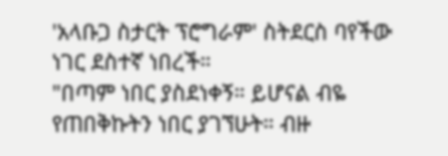'አላቡጋ ስታርት ፕሮግራም' ስትደርስ ባየችው ነገር ደስተኛ ነበረች።
"በጣም ነበር ያስደነቀኝ። ይሆናል ብዬ የጠበቅኩትን ነበር ያገኘሁት። ብዙ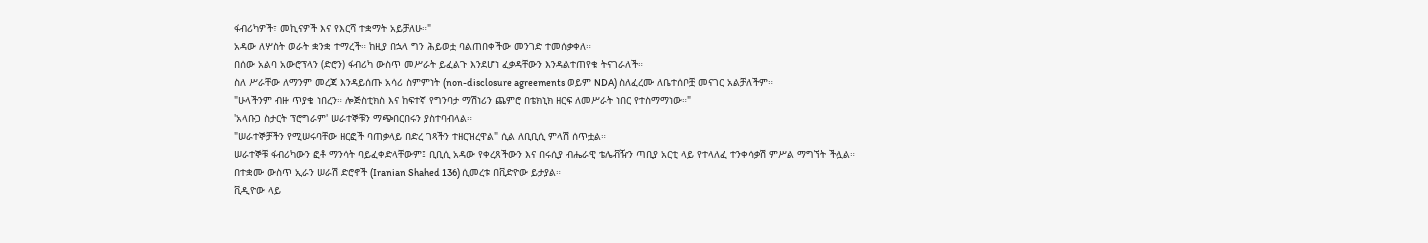ፋብሪካዎች፣ መኪናዎች እና የእርሻ ተቋማት አይቻለሁ።"
አዳው ለሦስት ወራት ቋንቋ ተማረች። ከዚያ በኋላ ግን ሕይወቷ ባልጠበቀችው መንገድ ተመሰቃቀለ።
በሰው አልባ አውሮፕላን (ድሮን) ፋብሪካ ውስጥ መሥራት ይፈልጉ እንደሆነ ፈቃዳቸውን እንዳልተጠየቁ ትናገራለች።
ስለ ሥራቸው ለማንም መረጃ እንዳይሰጡ አሳሪ ስምምነት (non-disclosure agreements ወይም NDA) ስለፈረሙ ለቤተሰቦቿ መናገር አልቻለችም።
"ሁላችንም ብዙ ጥያቄ ነበረን። ሎጅስቲክስ እና ከፍተኛ የግንባታ ማሽነሪን ጨምሮ በቴክኒክ ዘርፍ ለመሥራት ነበር የተስማማነው።"
'አላቡጋ ስታርት ፕሮግራም' ሠራተኞቹን ማጭበርበሩን ያስተባብላል።
"ሠራተኞቻችን የሚሠሩባቸው ዘርፎች ባጠቃላይ በድረ ገጻችን ተዘርዝረዋል" ሲል ለቢቢሲ ምላሽ ሰጥቷል።
ሠራተኞቹ ፋብሪካውን ፎቶ ማንሳት ባይፈቀድላቸውም፤ ቢቢሲ አዳው የቀረጸችውን እና በሩሲያ ብሔራዊ ቴሌቭዥን ጣቢያ አርቲ ላይ የተላለፈ ተንቀሳቃሽ ምሥል ማግኘት ችሏል።
በተቋሙ ውስጥ ኢራን ሠራሽ ድሮኖች (Iranian Shahed 136) ሲመረቱ በቪድዮው ይታያል።
ቪዲዮው ላይ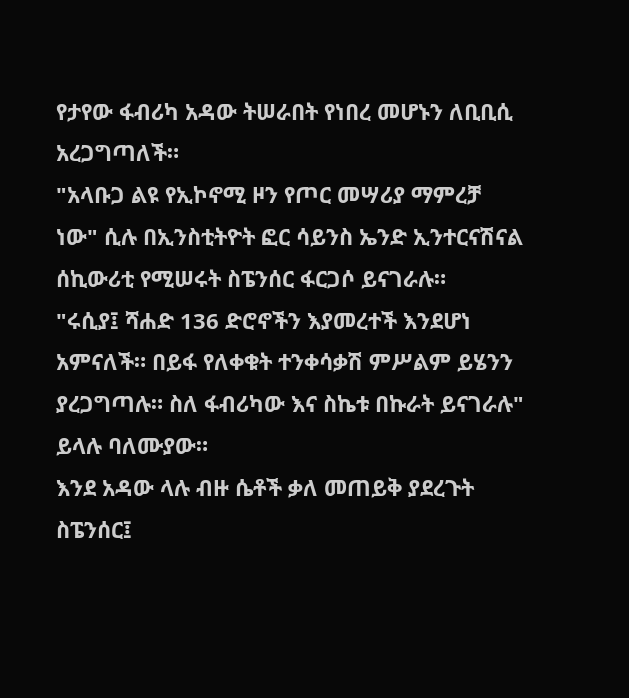የታየው ፋብሪካ አዳው ትሠራበት የነበረ መሆኑን ለቢቢሲ አረጋግጣለች።
"አላቡጋ ልዩ የኢኮኖሚ ዞን የጦር መሣሪያ ማምረቻ ነው" ሲሉ በኢንስቲትዮት ፎር ሳይንስ ኤንድ ኢንተርናሽናል ሰኪውሪቲ የሚሠሩት ስፔንሰር ፋርጋሶ ይናገራሉ።
"ሩሲያ፤ ሻሐድ 136 ድሮኖችን እያመረተች እንደሆነ አምናለች። በይፋ የለቀቁት ተንቀሳቃሽ ምሥልም ይሄንን ያረጋግጣሉ። ስለ ፋብሪካው እና ስኬቱ በኩራት ይናገራሉ" ይላሉ ባለሙያው።
እንደ አዳው ላሉ ብዙ ሴቶች ቃለ መጠይቅ ያደረጉት ስፔንሰር፤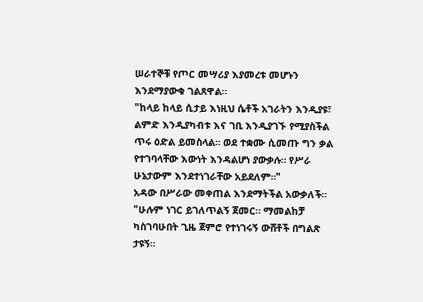ሠራተኞቹ የጦር መሣሪያ እያመረቱ መሆኑን እንደማያውቁ ገልጸዋል።
"ከላይ ከላይ ሲታይ እነዚህ ሴቶች አገራትን እንዲያዩ፣ ልምድ እንዲያካብቱ እና ገቢ እንዲያገኙ የሚያስችል ጥሩ ዕድል ይመስላል። ወደ ተቋሙ ሲመጡ ግን ቃል የተገባላቸው እውነት እንዳልሆነ ያውቃሉ። የሥራ ሁኔታውም እንደተነገራቸው አይደለም።"
አዳው በሥራው መቀጠል እንደማትችል አውቃለች።
"ሁሉም ነገር ይገለጥልኝ ጀመር። ማመልከቻ ካስገባሁበት ጊዜ ጀምሮ የተነገሩኝ ውሸቶች በግልጽ ታዩኝ።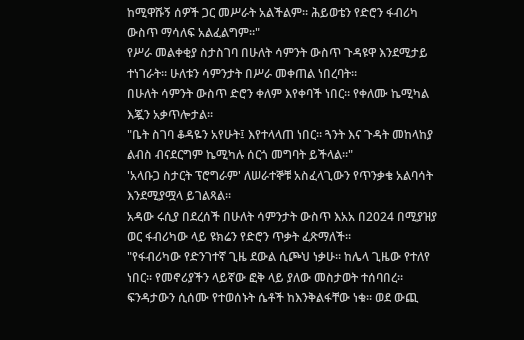ከሚዋሹኝ ሰዎች ጋር መሥራት አልችልም። ሕይወቴን የድሮን ፋብሪካ ውስጥ ማሳለፍ አልፈልግም።"
የሥራ መልቀቂያ ስታስገባ በሁለት ሳምንት ውስጥ ጉዳዩዋ እንደሚታይ ተነገራት። ሁለቱን ሳምንታት በሥራ መቀጠል ነበረባት።
በሁለት ሳምንት ውስጥ ድሮን ቀለም እየቀባች ነበር። የቀለሙ ኬሚካል እጇን አቃጥሎታል።
"ቤት ስገባ ቆዳዬን አየሁት፤ እየተላላጠ ነበር። ጓንት እና ጉዳት መከላከያ ልብስ ብናደርግም ኬሚካሉ ሰርጎ መግባት ይችላል።"
'አላቡጋ ስታርት ፕሮግራም' ለሠራተኞቹ አስፈላጊውን የጥንቃቄ አልባሳት እንደሚያሟላ ይገልጻል።
አዳው ሩሲያ በደረሰች በሁለት ሳምንታት ውስጥ እአአ በ2024 በሚያዝያ ወር ፋብሪካው ላይ ዩክሬን የድሮን ጥቃት ፈጽማለች።
"የፋብሪካው የድንገተኛ ጊዜ ደውል ሲጮህ ነቃሁ። ከሌላ ጊዜው የተለየ ነበር። የመኖሪያችን ላይኛው ፎቅ ላይ ያለው መስታወት ተሰባበረ። ፍንዳታውን ሲሰሙ የተወሰኑት ሴቶች ከእንቅልፋቸው ነቁ። ወደ ውጪ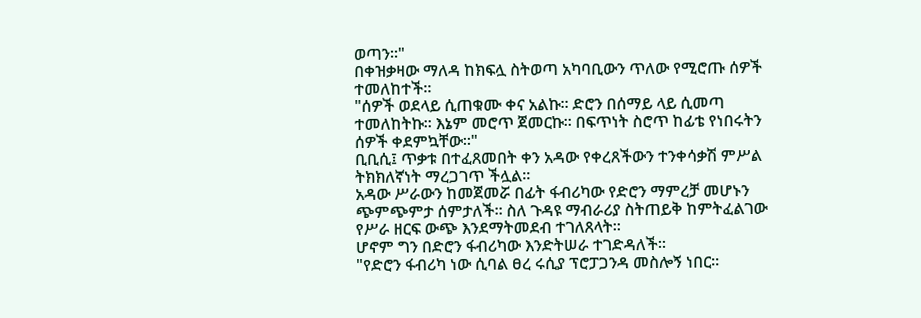ወጣን።"
በቀዝቃዛው ማለዳ ከክፍሏ ስትወጣ አካባቢውን ጥለው የሚሮጡ ሰዎች ተመለከተች።
"ሰዎች ወደላይ ሲጠቁሙ ቀና አልኩ። ድሮን በሰማይ ላይ ሲመጣ ተመለከትኩ። እኔም መሮጥ ጀመርኩ። በፍጥነት ስሮጥ ከፊቴ የነበሩትን ሰዎች ቀደምኳቸው።"
ቢቢሲ፤ ጥቃቱ በተፈጸመበት ቀን አዳው የቀረጸችውን ተንቀሳቃሽ ምሥል ትክክለኛነት ማረጋገጥ ችሏል።
አዳው ሥራውን ከመጀመሯ በፊት ፋብሪካው የድሮን ማምረቻ መሆኑን ጭምጭምታ ሰምታለች። ስለ ጉዳዩ ማብራሪያ ስትጠይቅ ከምትፈልገው የሥራ ዘርፍ ውጭ እንደማትመደብ ተገለጸላት።
ሆኖም ግን በድሮን ፋብሪካው እንድትሠራ ተገድዳለች።
"የድሮን ፋብሪካ ነው ሲባል ፀረ ሩሲያ ፕሮፓጋንዳ መስሎኝ ነበር።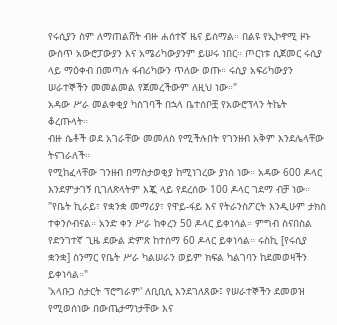የሩሲያን ስም ለማጠልሸት ብዙ ሐሰተኛ ዜና ይሰማል። በልዩ የኢኮኖሚ ዞኑ ውስጥ አውሮፓውያን እና አሜሪካውያንም ይሠሩ ነበር። ጦርነቱ ሲጀመር ሩሲያ ላይ ማዕቀብ በመጣሉ ፋብሪካውን ጥለው ወጡ። ሩሲያ አፍሪካውያን ሠራተኞችን መመልመል የጀመረችውም ለዚህ ነው።"
አዳው ሥራ መልቀቂያ ካስገባች በኋላ ቤተሰቦቿ የአውሮፕላን ትኬት ቆረጡላት።
ብዙ ሴቶች ወደ አገራቸው መመለስ የሚችሉበት የገንዘብ አቅም እንደሌላቸው ትናገራለች።
የሚከፈላቸው ገንዘብ በማስታወቂያ ከሚነገረው ያነሰ ነው። አዳው 600 ዶላር እንደምታገኝ ቢገለጽላትም እጇ ላይ የደረሰው 100 ዶላር ገደማ ብቻ ነው።
"የቤት ኪራይ፣ የቋንቋ መማሪያ፣ የዋይ-ፋይ እና የትራንስፖርት እንዲሁም ታክስ ተቀንሶብናል። አንድ ቀን ሥራ ከቀረን 50 ዶላር ይቀነሳል። ምግብ ስናበስል የድንገተኛ ጊዜ ደውል ድምጽ ከተሰማ 60 ዶላር ይቀነሳል። ሩስኪ [የሩሲያ ቋንቋ] ስንማር የቤት ሥራ ካልሠራን ወይም ክፍል ካልገባን ከደመወዛችን ይቀነሳል።"
'አላቡጋ ስታርት ፕሮግራም' ለቢቢሲ እንደገለጸው፤ የሠራተኞችን ደመወዝ የሚወሰነው በውጤታማነታቸው እና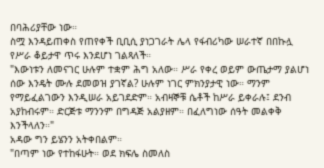በባሕሪያቸው ነው።
ስሟ እንዳይጠቀስ የጠየቀች ቢቢሲ ያነጋገራት ሌላ የፋብሪካው ሠራተኛ በበኩሏ የሥራ ቆይታዋ ጥሩ እንደሆነ ገልጻለች።
"እውነቱን ለመናገር ሁሉም ተቋም ሕግ አለው። ሥራ የቀረ ወይም ውጤታማ ያልሆነ ሰው እንዴት ሙሉ ደመወዝ ያገኛል? ሁሉም ነገር ምክንያታዊ ነው። ማንም የማይፈልገውን እንዲሠራ አይገደድም። አብዛኞቹ ሴቶች ከሥራ ይቀራሉ፤ ደንብ አያከብሩም። ድርጅቱ ማንንም በግዳጅ አልያዘም። በፈለግነው ሰዓት መልቀቅ እንችላለን።"
አዳው ግን ይሄንን አትቀበልም።
"በጣም ነው የተከፋሁት። ወደ ክፍሌ ስመለስ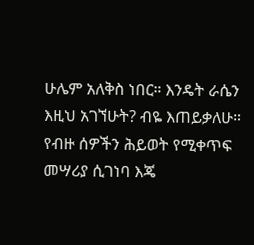ሁሌም አለቅስ ነበር። እንዴት ራሴን እዚህ አገኘሁት? ብዬ እጠይቃለሁ። የብዙ ሰዎችን ሕይወት የሚቀጥፍ መሣሪያ ሲገነባ እጄ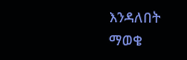እንዳለበት ማወቄ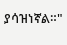ያሳዝነኛል።"